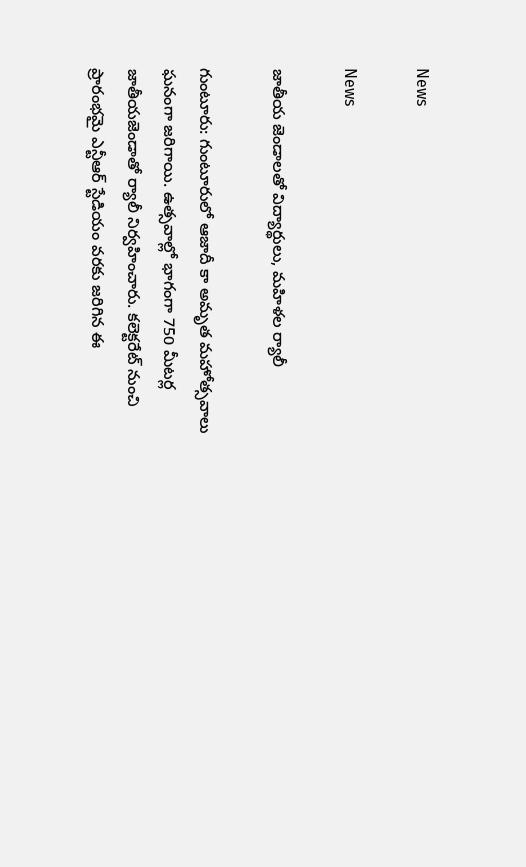News

News

జాతీయ జెండాలతో విద్యార్థులు, మహిళల ర్యాలీ

గుంటూరు: గుంటూరులో ఆజాదీ కా అమృత మహోత్సవాలు ఘనంగా జరిగాయి. ఉత్సవాల్లో భాగంగా 750 మీటర్ల జాతీయజెండాతో ర్యాలీ నిర్వహించారు. కలెక్టరేట్ నుంచి ప్రారంభమై ఎన్టీఆర్ స్టేడియం వరకు జరిగిన ఈ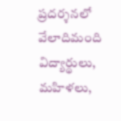ప్రదర్శనలో వేలాదిమంది విద్యార్థులు, మహిళలు,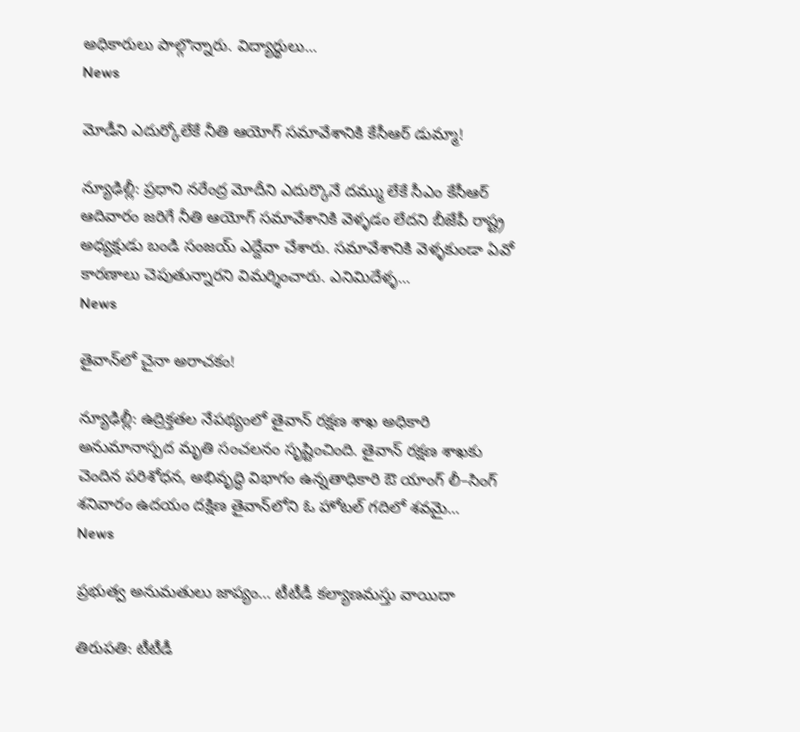అధికారులు పాల్గొన్నారు. విద్యార్థులు...
News

మోడీని ఎదుర్కోలేకే నీతి ఆయోగ్ సమావేశానికి కేసీఆర్ డుమ్మా!

న్యూఢిల్లీ: ప్రధాని నరేంద్ర మోదీని ఎదుర్కొనే ద‌మ్ము లేకే సీఎం కేసీఆర్‌ ఆదివారం జరిగే నీతి ఆయోగ్‌ సమావేశానికి వెళ్ళ‌డం లేదని బీజేపీ రాష్ట్ర అధ్యక్షుడు బండి సంజయ్‌ ఎద్దేవా చేశారు. సమావేశానికి వెళ్ళ‌కుండా ఏవో కారణాలు చెపుతున్నారని విమర్శించారు. ఎనిమిదేళ్ళ‌...
News

తైవాన్‌లో చైనా అరాచకం!

న్యూఢిల్లీ: ఉద్రిక్తతల నేపథ్యంలో తైవాన్‌ రక్షణ శాఖ అధికారి అనుమానాస్పద మృతి సంచలనం సృష్టించింది. తైవాన్‌ రక్షణ శాఖకు చెందిన పరిశోధన, అభివృద్ధి విభాగం ఉన్నతాధికారి ఔ యాంగ్‌ లీ–సింగ్‌ శనివారం ఉదయం దక్షిణ తైవాన్‌లోని ఓ హోటల్‌ గదిలో శవమై...
News

ప్రభుత్వ అనుమతులు జాప్యం… టీటీడీ కల్యాణమస్తు వాయిదా

తిరుప‌తి: టీటీడీ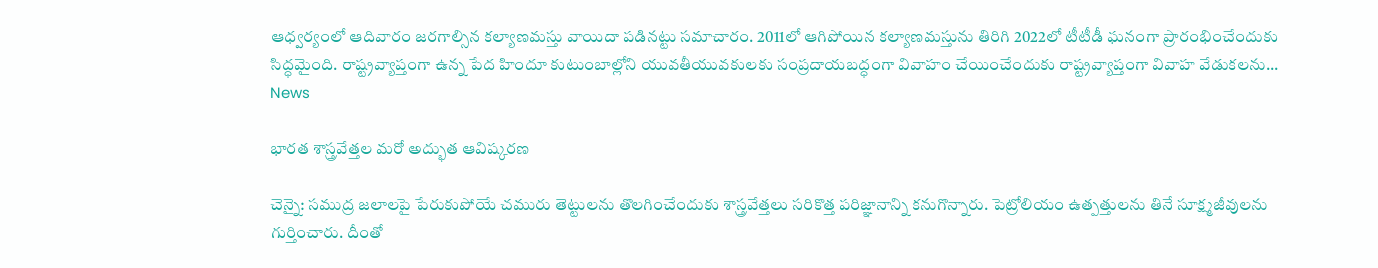ఆధ్వర్యంలో ఆదివారం జరగాల్సిన కల్యాణమస్తు వాయిదా పడినట్టు సమాచారం. 2011లో ఆగిపోయిన కల్యాణమస్తును తిరిగి 2022లో టీటీడీ ఘనంగా ప్రారంభించేందుకు సిద్ధమైంది. రాష్ట్రవ్యాప్తంగా ఉన్న పేద హిందూ కుటుంబాల్లోని యువతీయువకులకు సంప్రదాయబద్ధంగా వివాహం చేయించేందుకు రాష్ట్రవ్యాప్తంగా వివాహ వేడుకలను...
News

భారత శాస్త్రవేత్తల మరో అద్భుత ఆవిష్కరణ

చెన్నై: సముద్ర జలాలపై పేరుకుపోయే చమురు తెట్టులను తొలగించేందుకు శాస్త్రవేత్తలు సరికొత్త పరిజ్ఞానాన్ని కనుగొన్నారు. పెట్రోలియం ఉత్పత్తులను తినే సూక్ష్మజీవులను గుర్తించారు. దీంతో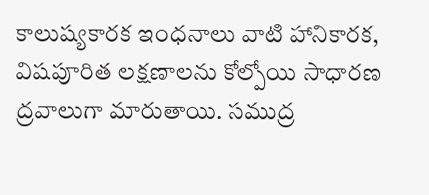కాలుష్యకారక ఇంధనాలు వాటి హానికారక, విషపూరిత లక్షణాలను కోల్పోయి సాధారణ ద్రవాలుగా మారుతాయి. సముద్ర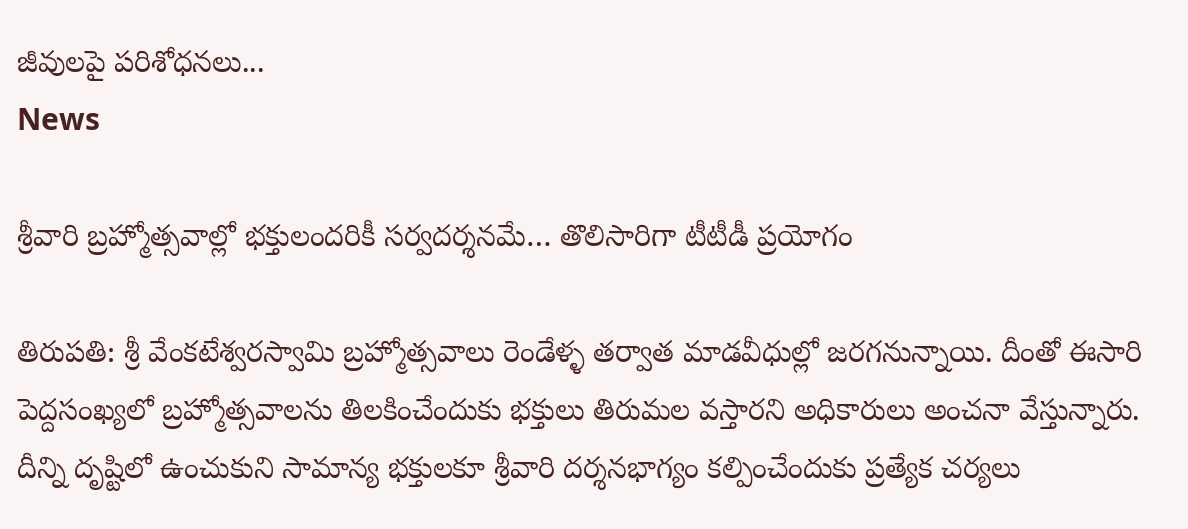జీవులపై పరిశోధనలు...
News

శ్రీ‌వారి బ్రహ్మోత్సవాల్లో భక్తులందరికీ సర్వదర్శనమే… తొలిసారిగా టీటీడీ ప్రయోగం

తిరుప‌తి: శ్రీ వేంకటేశ్వరస్వామి బ్రహ్మోత్సవాలు రెండేళ్ళ‌ తర్వాత మాడవీధుల్లో జరగనున్నాయి. దీంతో ఈసారి పెద్దసంఖ్యలో బ్రహ్మోత్సవాలను తిలకించేందుకు భక్తులు తిరుమల వస్తారని అధికారులు అంచనా వేస్తున్నారు. దీన్ని దృష్టిలో ఉంచుకుని సామాన్య భక్తులకూ శ్రీవారి దర్శనభాగ్యం కల్పించేందుకు ప్రత్యేక చర్యలు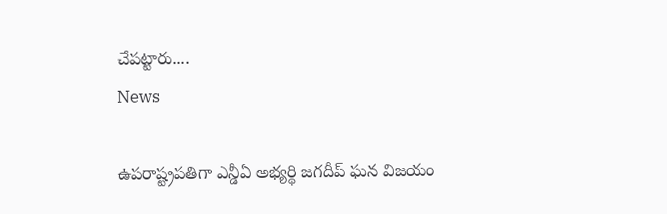చేపట్టారు....
News

ఉపరాష్ట్రపతిగా ఎన్డీఏ అభ్యర్థి జగదీప్ ఘన విజయం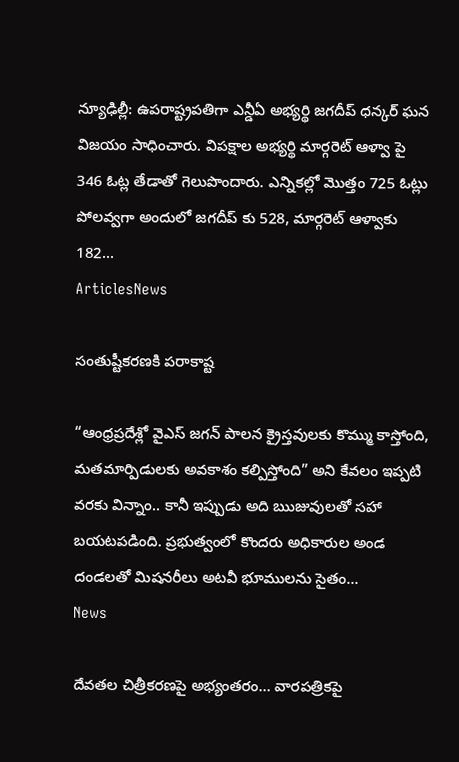న్యూఢిల్లీ: ఉపరాష్ట్రపతిగా ఎన్డీఏ అభ్యర్థి జగదీప్ ధన్కర్ ఘన విజయం సాధించారు. విపక్షాల అభ్యర్థి మార్గరెట్ ఆళ్వా పై 346 ఓట్ల తేడాతో గెలుపొందారు. ఎన్నికల్లో మొత్తం 725 ఓట్లు పోలవ్వగా అందులో జగదీప్ కు 528, మార్గరెట్ ఆళ్వాకు 182...
ArticlesNews

సంతుష్టీకరణకి పరాకాష్ట

“ఆంధ్రప్రదేశ్లో వైఎస్ జగన్ పాలన క్రైస్తవులకు కొమ్ము కాస్తోంది, మతమార్పిడులకు అవకాశం కల్పిస్తోంది” అని కేవలం ఇప్పటి వరకు విన్నాం.. కానీ ఇప్పుడు అది ఋజువులతో సహా బయటపడింది. ప్రభుత్వంలో కొందరు అధికారుల అండ దండలతో మిషనరీలు అటవీ భూములను సైతం...
News

దేవ‌త‌ల చిత్రీక‌ర‌ణ‌పై అభ్యంత‌రం… వార‌ప‌త్రిక‌పై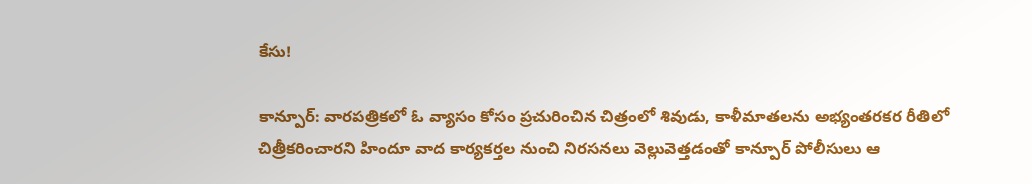కేసు!

కాన్పూర్‌: వార‌ప‌త్రిక‌లో ఓ వ్యాసం కోసం ప్ర‌చురించిన చిత్రంలో శివుడు, కాళీమాత‌ల‌ను అభ్యంత‌ర‌క‌ర రీతిలో చిత్రీక‌రించార‌ని హిందూ వాద కార్య‌క‌ర్త‌ల నుంచి నిర‌స‌న‌లు వెల్లువెత్త‌డంతో కాన్పూర్ పోలీసులు ఆ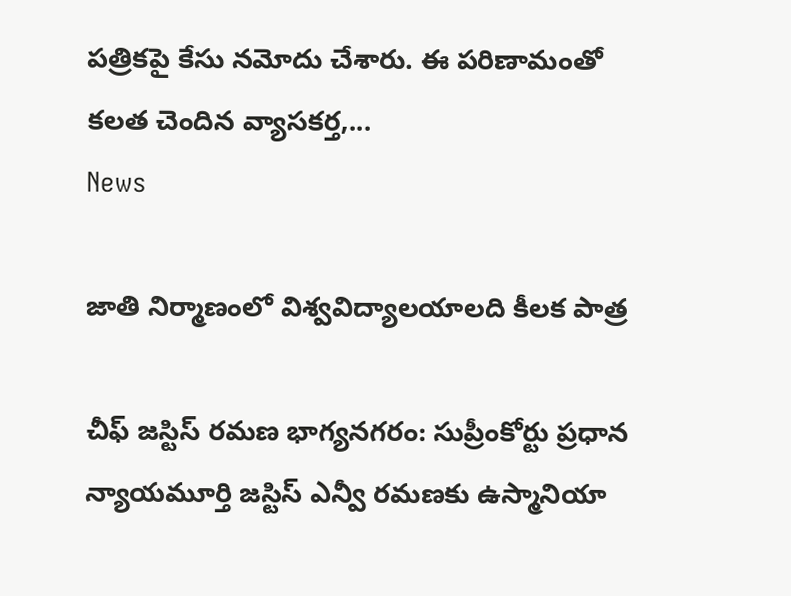ప‌త్రిక‌పై కేసు న‌మోదు చేశారు. ఈ ప‌రిణామంతో క‌ల‌త చెందిన వ్యాస‌క‌ర్త‌,...
News

జాతి నిర్మాణంలో విశ్వవిద్యాలయాల‌ది కీలక పాత్ర

చీఫ్ జస్టిస్ రమణ భాగ్య‌న‌గ‌రం: సుప్రీంకోర్టు ప్రధాన న్యాయమూర్తి జస్టిస్ ఎన్వీ రమణకు ఉస్మానియా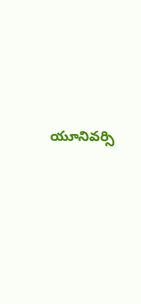యూనివర్సి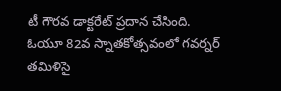టీ గౌరవ డాక్టరేట్ ప్రదాన చేసింది. ఓయూ 82వ స్నాతకోత్సవంలో గవర్నర్ తమిళిసై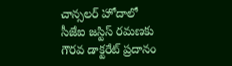చాన్సలర్ హోదాలో సీజేఐ జస్టిస్‌ రమణకు గౌరవ డాక్టరేట్ ప్రదానం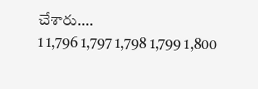చేశారు....
1 1,796 1,797 1,798 1,799 1,800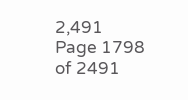2,491
Page 1798 of 2491